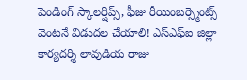పెండింగ్ స్కాలర్షిప్స్, ఫీజు రీయింబర్స్మెంట్స్ వెంటనే విడుదల చేయాలి! ఎస్ఎఫ్ఐ జిల్లా కార్యదర్శి లావుడియ రాజు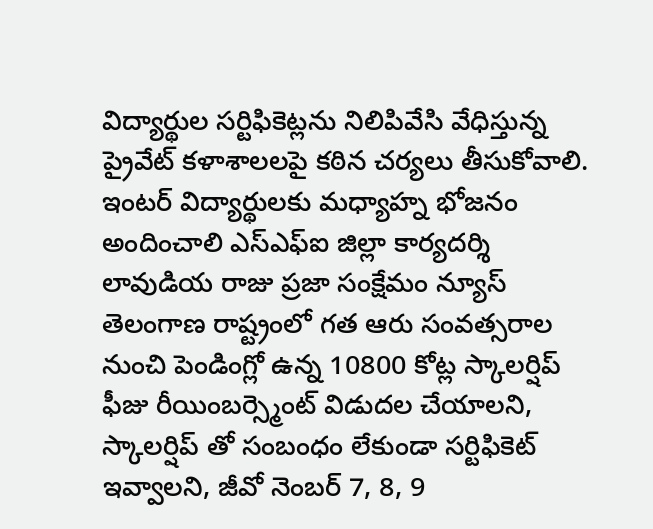విద్యార్థుల సర్టిఫికెట్లను నిలిపివేసి వేధిస్తున్న ప్రైవేట్ కళాశాలలపై కఠిన చర్యలు తీసుకోవాలి. ఇంటర్ విద్యార్థులకు మధ్యాహ్న భోజనం అందించాలి ఎస్ఎఫ్ఐ జిల్లా కార్యదర్శి లావుడియ రాజు ప్రజా సంక్షేమం న్యూస్ తెలంగాణ రాష్ట్రంలో గత ఆరు సంవత్సరాల నుంచి పెండింగ్లో ఉన్న 10800 కోట్ల స్కాలర్షిప్ ఫీజు రీయింబర్స్మెంట్ విడుదల చేయాలని, స్కాలర్షిప్ తో సంబంధం లేకుండా సర్టిఫికెట్ ఇవ్వాలని, జీవో నెంబర్ 7, 8, 9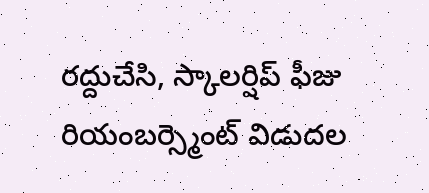రద్దుచేసి, స్కాలర్షిప్ ఫీజు రియంబర్స్మెంట్ విడుదల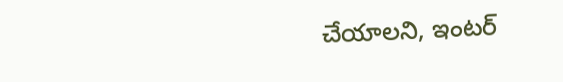చేయాలని, ఇంటర్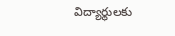విద్యార్థులకు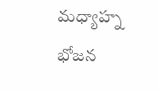మధ్యాహ్న భోజన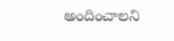అందించాలని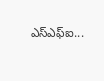ఎస్ఎఫ్ఐ...